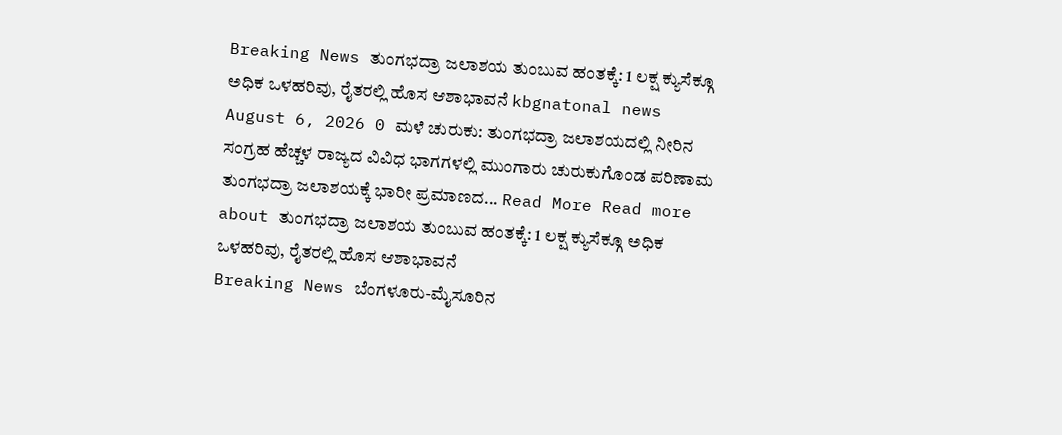Breaking News ತುಂಗಭದ್ರಾ ಜಲಾಶಯ ತುಂಬುವ ಹಂತಕ್ಕೆ: 1 ಲಕ್ಷ ಕ್ಯುಸೆಕ್ಗೂ ಅಧಿಕ ಒಳಹರಿವು, ರೈತರಲ್ಲಿ ಹೊಸ ಆಶಾಭಾವನೆ kbgnatonal news August 6, 2026 0 ಮಳೆ ಚುರುಕು: ತುಂಗಭದ್ರಾ ಜಲಾಶಯದಲ್ಲಿ ನೀರಿನ ಸಂಗ್ರಹ ಹೆಚ್ಚಳ ರಾಜ್ಯದ ವಿವಿಧ ಭಾಗಗಳಲ್ಲಿ ಮುಂಗಾರು ಚುರುಕುಗೊಂಡ ಪರಿಣಾಮ ತುಂಗಭದ್ರಾ ಜಲಾಶಯಕ್ಕೆ ಭಾರೀ ಪ್ರಮಾಣದ... Read More Read more about ತುಂಗಭದ್ರಾ ಜಲಾಶಯ ತುಂಬುವ ಹಂತಕ್ಕೆ: 1 ಲಕ್ಷ ಕ್ಯುಸೆಕ್ಗೂ ಅಧಿಕ ಒಳಹರಿವು, ರೈತರಲ್ಲಿ ಹೊಸ ಆಶಾಭಾವನೆ
Breaking News ಬೆಂಗಳೂರು-ಮೈಸೂರಿನ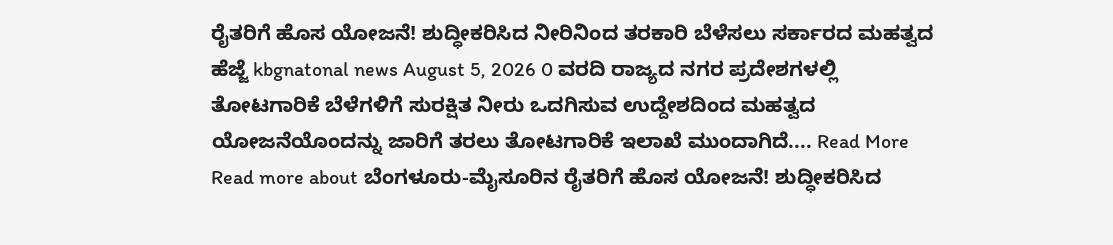ರೈತರಿಗೆ ಹೊಸ ಯೋಜನೆ! ಶುದ್ಧೀಕರಿಸಿದ ನೀರಿನಿಂದ ತರಕಾರಿ ಬೆಳೆಸಲು ಸರ್ಕಾರದ ಮಹತ್ವದ ಹೆಜ್ಜೆ kbgnatonal news August 5, 2026 0 ವರದಿ ರಾಜ್ಯದ ನಗರ ಪ್ರದೇಶಗಳಲ್ಲಿ ತೋಟಗಾರಿಕೆ ಬೆಳೆಗಳಿಗೆ ಸುರಕ್ಷಿತ ನೀರು ಒದಗಿಸುವ ಉದ್ದೇಶದಿಂದ ಮಹತ್ವದ ಯೋಜನೆಯೊಂದನ್ನು ಜಾರಿಗೆ ತರಲು ತೋಟಗಾರಿಕೆ ಇಲಾಖೆ ಮುಂದಾಗಿದೆ.... Read More Read more about ಬೆಂಗಳೂರು-ಮೈಸೂರಿನ ರೈತರಿಗೆ ಹೊಸ ಯೋಜನೆ! ಶುದ್ಧೀಕರಿಸಿದ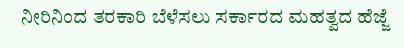ನೀರಿನಿಂದ ತರಕಾರಿ ಬೆಳೆಸಲು ಸರ್ಕಾರದ ಮಹತ್ವದ ಹೆಜ್ಜೆ